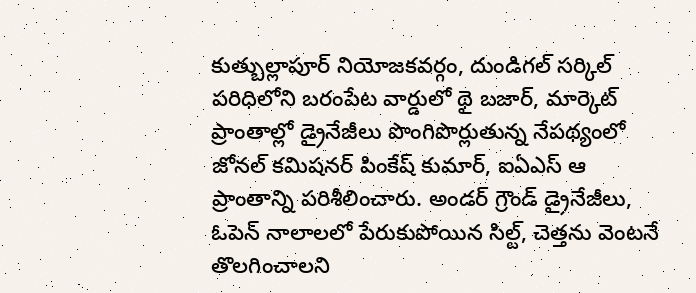కుత్బుల్లాపూర్ నియోజకవర్గం, దుండిగల్ సర్కిల్ పరిధిలోని బరంపేట వార్డులో థై బజార్, మార్కెట్ ప్రాంతాల్లో డ్రైనేజీలు పొంగిపొర్లుతున్న నేపథ్యంలో జోనల్ కమిషనర్ పింకేష్ కుమార్, ఐఏఎస్ ఆ ప్రాంతాన్ని పరిశీలించారు. అండర్ గ్రౌండ్ డ్రైనేజీలు, ఓపెన్ నాలాలలో పేరుకుపోయిన సిల్ట్, చెత్తను వెంటనే తొలగించాలని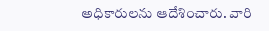అధికారులను ఆదేశించారు. వారి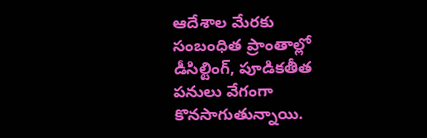ఆదేశాల మేరకు సంబంధిత ప్రాంతాల్లో డీసిల్టింగ్, పూడికతీత పనులు వేగంగా కొనసాగుతున్నాయి.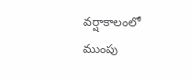వర్షాకాలంలో ముంపు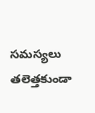సమస్యలు తలెత్తకుండా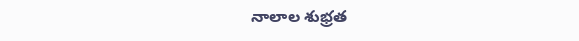నాలాల శుభ్రత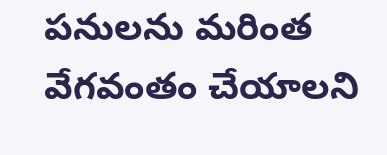పనులను మరింత వేగవంతం చేయాలని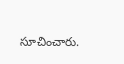సూచించారు.